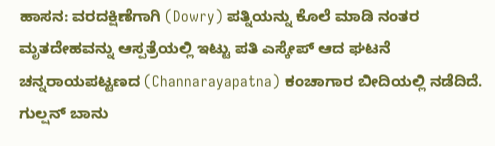ಹಾಸನ: ವರದಕ್ಷಿಣೆಗಾಗಿ (Dowry) ಪತ್ನಿಯನ್ನು ಕೊಲೆ ಮಾಡಿ ನಂತರ ಮೃತದೇಹವನ್ನು ಆಸ್ಪತ್ರೆಯಲ್ಲಿ ಇಟ್ಟು ಪತಿ ಎಸ್ಕೇಪ್ ಆದ ಘಟನೆ ಚನ್ನರಾಯಪಟ್ಟಣದ (Channarayapatna) ಕಂಚಾಗಾರ ಬೀದಿಯಲ್ಲಿ ನಡೆದಿದೆ.
ಗುಲ್ಷನ್ ಬಾನು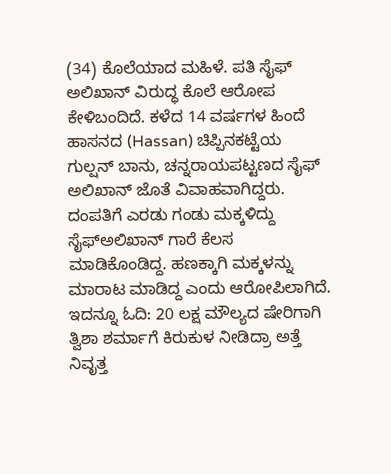(34) ಕೊಲೆಯಾದ ಮಹಿಳೆ. ಪತಿ ಸೈಫ್ ಅಲಿಖಾನ್ ವಿರುದ್ಧ ಕೊಲೆ ಆರೋಪ ಕೇಳಿಬಂದಿದೆ. ಕಳೆದ 14 ವರ್ಷಗಳ ಹಿಂದೆ ಹಾಸನದ (Hassan) ಚಿಪ್ಪಿನಕಟ್ಟೆಯ ಗುಲ್ಷನ್ ಬಾನು, ಚನ್ನರಾಯಪಟ್ಟಣದ ಸೈಫ್ ಅಲಿಖಾನ್ ಜೊತೆ ವಿವಾಹವಾಗಿದ್ದರು. ದಂಪತಿಗೆ ಎರಡು ಗಂಡು ಮಕ್ಕಳಿದ್ದು ಸೈಫ್ಅಲಿಖಾನ್ ಗಾರೆ ಕೆಲಸ ಮಾಡಿಕೊಂಡಿದ್ದ. ಹಣಕ್ಕಾಗಿ ಮಕ್ಕಳನ್ನು ಮಾರಾಟ ಮಾಡಿದ್ದ ಎಂದು ಆರೋಪಿಲಾಗಿದೆ. ಇದನ್ನೂ ಓದಿ: 20 ಲಕ್ಷ ಮೌಲ್ಯದ ಷೇರಿಗಾಗಿ ತ್ವಿಶಾ ಶರ್ಮಾಗೆ ಕಿರುಕುಳ ನೀಡಿದ್ರಾ ಅತ್ತೆ ನಿವೃತ್ತ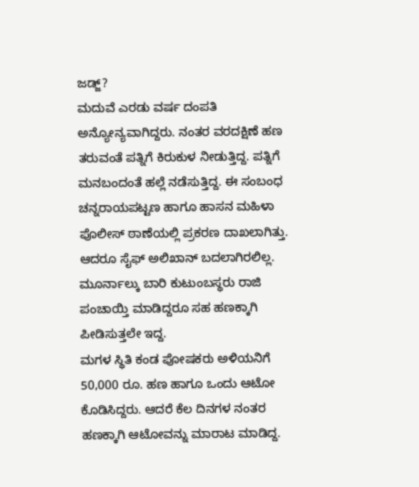ಜಡ್ಜ್?
ಮದುವೆ ಎರಡು ವರ್ಷ ದಂಪತಿ ಅನ್ಯೋನ್ಯವಾಗಿದ್ದರು. ನಂತರ ವರದಕ್ಷಿಣೆ ಹಣ ತರುವಂತೆ ಪತ್ನಿಗೆ ಕಿರುಕುಳ ನೀಡುತ್ತಿದ್ದ. ಪತ್ನಿಗೆ ಮನಬಂದಂತೆ ಹಲ್ಲೆ ನಡೆಸುತ್ತಿದ್ದ. ಈ ಸಂಬಂಧ ಚನ್ನರಾಯಪಟ್ಟಣ ಹಾಗೂ ಹಾಸನ ಮಹಿಳಾ ಪೊಲೀಸ್ ಠಾಣೆಯಲ್ಲಿ ಪ್ರಕರಣ ದಾಖಲಾಗಿತ್ತು. ಆದರೂ ಸೈಫ್ ಅಲಿಖಾನ್ ಬದಲಾಗಿರಲಿಲ್ಲ. ಮೂರ್ನಾಲ್ಕು ಬಾರಿ ಕುಟುಂಬಸ್ಥರು ರಾಜಿ ಪಂಚಾಯ್ತಿ ಮಾಡಿದ್ದರೂ ಸಹ ಹಣಕ್ಕಾಗಿ ಪೀಡಿಸುತ್ತಲೇ ಇದ್ದ.
ಮಗಳ ಸ್ಥಿತಿ ಕಂಡ ಪೋಷಕರು ಅಳಿಯನಿಗೆ 50,000 ರೂ. ಹಣ ಹಾಗೂ ಒಂದು ಆಟೋ ಕೊಡಿಸಿದ್ದರು. ಆದರೆ ಕೆಲ ದಿನಗಳ ನಂತರ ಹಣಕ್ಕಾಗಿ ಆಟೋವನ್ನು ಮಾರಾಟ ಮಾಡಿದ್ದ.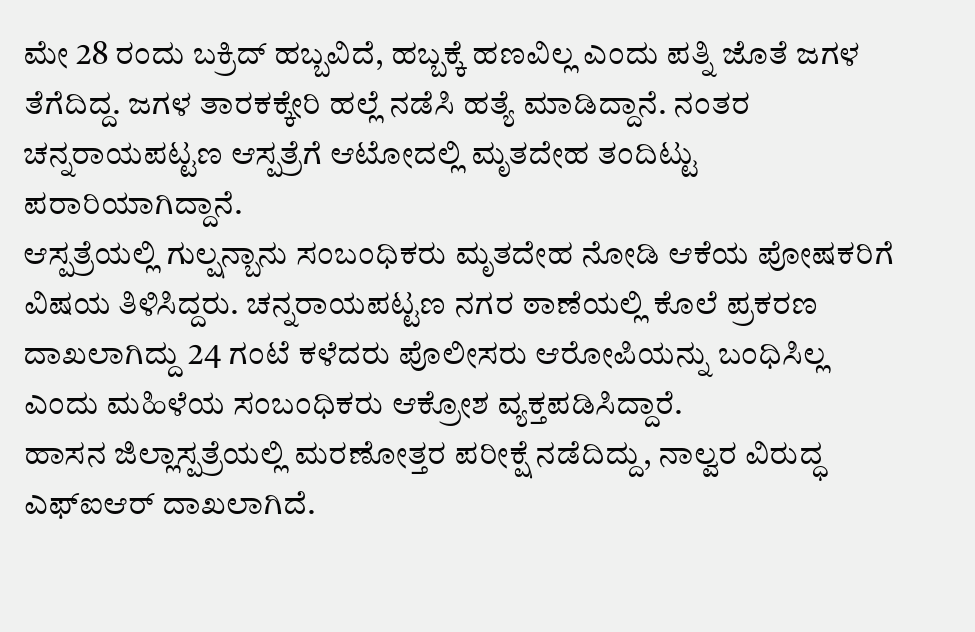ಮೇ 28 ರಂದು ಬಕ್ರಿದ್ ಹಬ್ಬವಿದೆ, ಹಬ್ಬಕ್ಕೆ ಹಣವಿಲ್ಲ ಎಂದು ಪತ್ನಿ ಜೊತೆ ಜಗಳ ತೆಗೆದಿದ್ದ. ಜಗಳ ತಾರಕಕ್ಕೇರಿ ಹಲ್ಲೆ ನಡೆಸಿ ಹತ್ಯೆ ಮಾಡಿದ್ದಾನೆ. ನಂತರ ಚನ್ನರಾಯಪಟ್ಟಣ ಆಸ್ಪತ್ರೆಗೆ ಆಟೋದಲ್ಲಿ ಮೃತದೇಹ ತಂದಿಟ್ಟು ಪರಾರಿಯಾಗಿದ್ದಾನೆ.
ಆಸ್ಪತ್ರೆಯಲ್ಲಿ ಗುಲ್ಷನ್ಬಾನು ಸಂಬಂಧಿಕರು ಮೃತದೇಹ ನೋಡಿ ಆಕೆಯ ಪೋಷಕರಿಗೆ ವಿಷಯ ತಿಳಿಸಿದ್ದರು. ಚನ್ನರಾಯಪಟ್ಟಣ ನಗರ ಠಾಣೆಯಲ್ಲಿ ಕೊಲೆ ಪ್ರಕರಣ ದಾಖಲಾಗಿದ್ದು 24 ಗಂಟೆ ಕಳೆದರು ಪೊಲೀಸರು ಆರೋಪಿಯನ್ನು ಬಂಧಿಸಿಲ್ಲ ಎಂದು ಮಹಿಳೆಯ ಸಂಬಂಧಿಕರು ಆಕ್ರೋಶ ವ್ಯಕ್ತಪಡಿಸಿದ್ದಾರೆ.
ಹಾಸನ ಜಿಲ್ಲಾಸ್ಪತ್ರೆಯಲ್ಲಿ ಮರಣೋತ್ತರ ಪರೀಕ್ಷೆ ನಡೆದಿದ್ದು, ನಾಲ್ವರ ವಿರುದ್ಧ ಎಫ್ಐಆರ್ ದಾಖಲಾಗಿದೆ.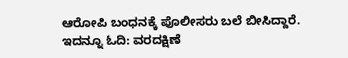ಆರೋಪಿ ಬಂಧನಕ್ಕೆ ಪೊಲೀಸರು ಬಲೆ ಬೀಸಿದ್ದಾರೆ. ಇದನ್ನೂ ಓದಿ: ವರದಕ್ಷಿಣೆ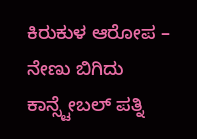ಕಿರುಕುಳ ಆರೋಪ – ನೇಣು ಬಿಗಿದು ಕಾನ್ಸ್ಟೇಬಲ್ ಪತ್ನಿ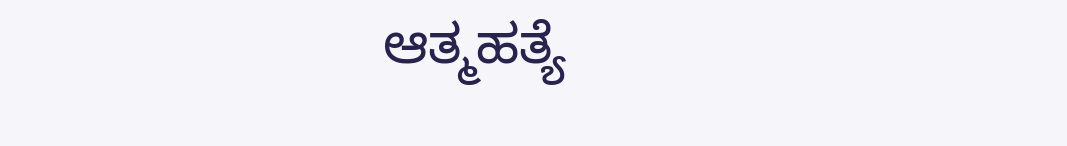ಆತ್ಮಹತ್ಯೆ